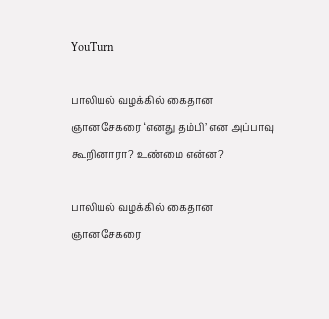YouTurn

பாலியல் வழக்கில் கைதான ஞானசேகரை ‘எனது தம்பி’ என அப்பாவு கூறினாரா? உண்மை என்ன?

பாலியல் வழக்கில் கைதான ஞானசேகரை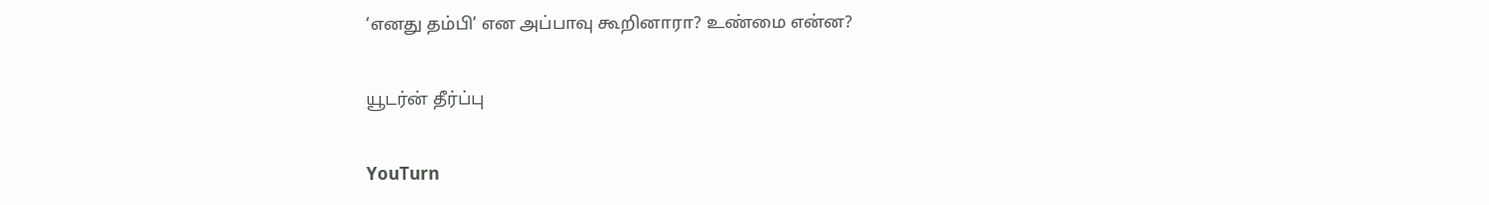‘எனது தம்பி’ என அப்பாவு கூறினாரா? உண்மை என்ன?

யூடர்ன் தீர்ப்பு

YouTurn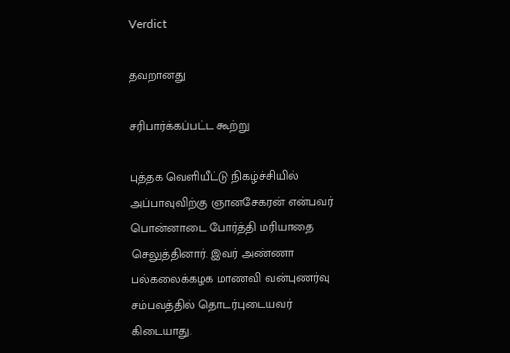Verdict

தவறானது

சரிபார்க்கப்பட்ட கூற்று

புத்தக வெளியீட்டு நிகழ்ச்சியில் அப்பாவுவிற்கு ஞானசேகரன் என்பவர் பொன்னாடை போர்த்தி மரியாதை செலுத்தினார். இவர் அண்ணா பல்கலைக்கழக மாணவி வன்புணர்வு சம்பவத்தில் தொடர்புடையவர் கிடையாது.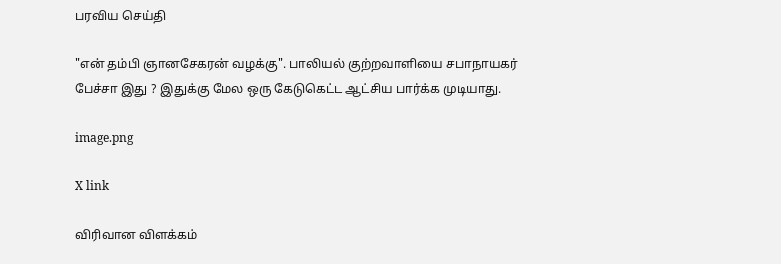பரவிய செய்தி

"என் தம்பி ஞானசேகரன் வழக்கு". பாலியல் குற்றவாளியை சபாநாயகர் பேச்சா இது ? இதுக்கு மேல ஒரு கேடுகெட்ட ஆட்சிய பார்க்க முடியாது.

image.png

X link

விரிவான விளக்கம்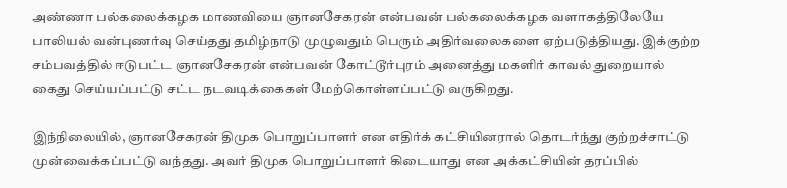அண்ணா பல்கலைக்கழக மாணவியை ஞானசேகரன் என்பவன் பல்கலைக்கழக வளாகத்திலேயே பாலியல் வன்புணர்வு செய்தது தமிழ்நாடு முழுவதும் பெரும் அதிர்வலைகளை ஏற்படுத்தியது. இக்குற்ற சம்பவத்தில் ஈடுபட்ட ஞானசேகரன் என்பவன் கோட்டூர்புரம் அனைத்து மகளிர் காவல் துறையால் கைது செய்யப்பட்டு சட்ட நடவடிக்கைகள் மேற்கொள்ளப்பட்டு வருகிறது.

இந்நிலையில், ஞானசேகரன் திமுக பொறுப்பாளர் என எதிர்க் கட்சியினரால் தொடர்ந்து குற்றச்சாட்டு முன்வைக்கப்பட்டு வந்தது. அவர் திமுக பொறுப்பாளர் கிடையாது என அக்கட்சியின் தரப்பில்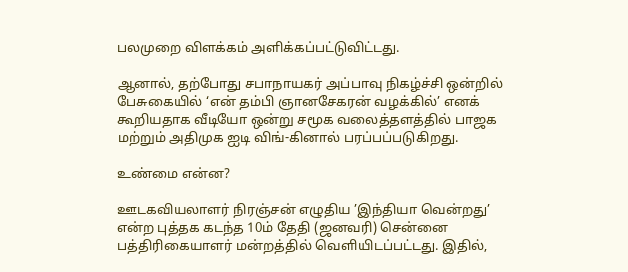பலமுறை விளக்கம் அளிக்கப்பட்டுவிட்டது.

ஆனால், தற்போது சபாநாயகர் அப்பாவு நிகழ்ச்சி ஒன்றில் பேசுகையில் ‘என் தம்பி ஞானசேகரன் வழக்கில்’ எனக் கூறியதாக வீடியோ ஒன்று சமூக வலைத்தளத்தில் பாஜக மற்றும் அதிமுக ஐடி விங்-கினால் பரப்பப்படுகிறது.

உண்மை என்ன?

ஊடகவியலாளர் நிரஞ்சன் எழுதிய ’இந்தியா வென்றது’ என்ற புத்தக கடந்த 10ம் தேதி (ஜனவரி) சென்னை பத்திரிகையாளர் மன்றத்தில் வெளியிடப்பட்டது. இதில்,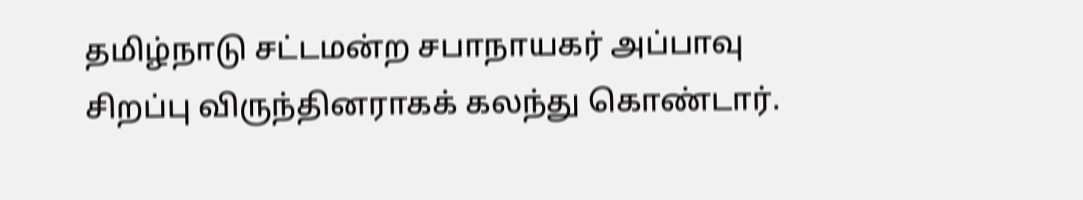தமிழ்நாடு சட்டமன்ற சபாநாயகர் அப்பாவு சிறப்பு விருந்தினராகக் கலந்து கொண்டார்.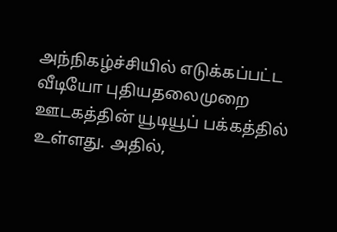அந்நிகழ்ச்சியில் எடுக்கப்பட்ட வீடியோ புதியதலைமுறை ஊடகத்தின் யூடியூப் பக்கத்தில் உள்ளது. அதில்,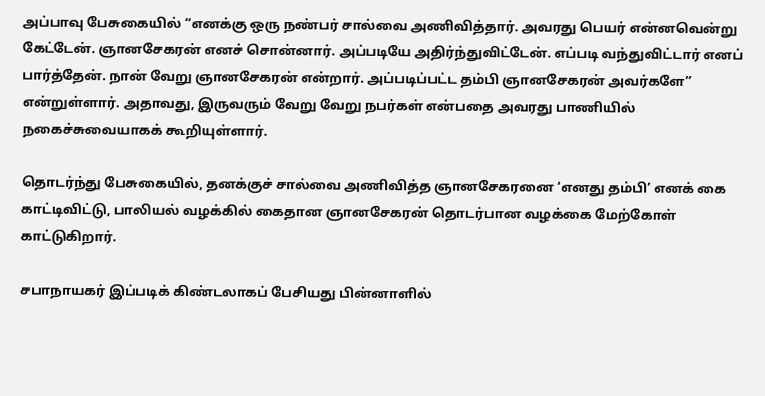அப்பாவு பேசுகையில் “எனக்கு ஒரு நண்பர் சால்வை அணிவித்தார். அவரது பெயர் என்னவென்று கேட்டேன். ஞானசேகரன் எனச் சொன்னார். அப்படியே அதிர்ந்துவிட்டேன். எப்படி வந்துவிட்டார் எனப் பார்த்தேன். நான் வேறு ஞானசேகரன் என்றார். அப்படிப்பட்ட தம்பி ஞானசேகரன் அவர்களே” என்றுள்ளார். அதாவது, இருவரும் வேறு வேறு நபர்கள் என்பதை அவரது பாணியில் நகைச்சுவையாகக் கூறியுள்ளார்.

தொடர்ந்து பேசுகையில், தனக்குச் சால்வை அணிவித்த ஞானசேகரனை ‘எனது தம்பி’ எனக் கை காட்டிவிட்டு, பாலியல் வழக்கில் கைதான ஞானசேகரன் தொடர்பான வழக்கை மேற்கோள் காட்டுகிறார்.

சபாநாயகர் இப்படிக் கிண்டலாகப் பேசியது பின்னாளில்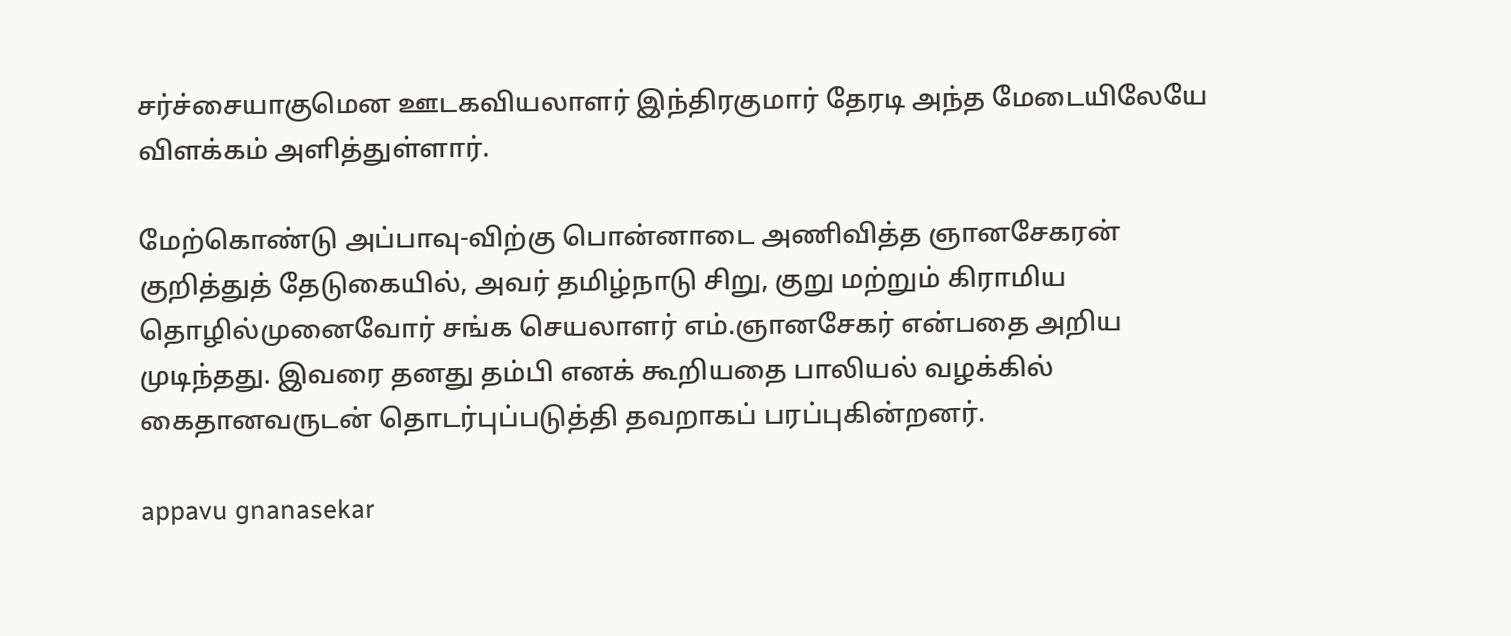சர்ச்சையாகுமென ஊடகவியலாளர் இந்திரகுமார் தேரடி அந்த மேடையிலேயே விளக்கம் அளித்துள்ளார்.

மேற்கொண்டு அப்பாவு-விற்கு பொன்னாடை அணிவித்த ஞானசேகரன் குறித்துத் தேடுகையில், அவர் தமிழ்நாடு சிறு, குறு மற்றும் கிராமிய தொழில்முனைவோர் சங்க செயலாளர் எம்.ஞானசேகர் என்பதை அறிய முடிந்தது. இவரை தனது தம்பி எனக் கூறியதை பாலியல் வழக்கில் கைதானவருடன் தொடர்புப்படுத்தி தவறாகப் பரப்புகின்றனர்.

appavu gnanasekar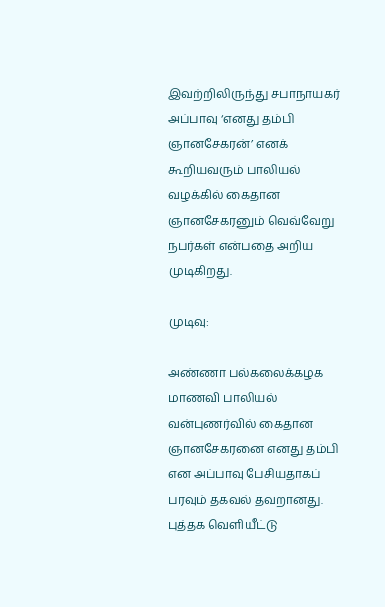இவற்றிலிருந்து சபாநாயகர் அப்பாவு ‘எனது தம்பி ஞானசேகரன்’ எனக் கூறியவரும் பாலியல் வழக்கில் கைதான ஞானசேகரனும் வெவ்வேறு நபர்கள் என்பதை அறிய முடிகிறது.

முடிவு:

அண்ணா பல்கலைக்கழக மாணவி பாலியல் வன்புணர்வில் கைதான ஞானசேகரனை எனது தம்பி என அப்பாவு பேசியதாகப் பரவும் தகவல் தவறானது. புத்தக வெளியீட்டு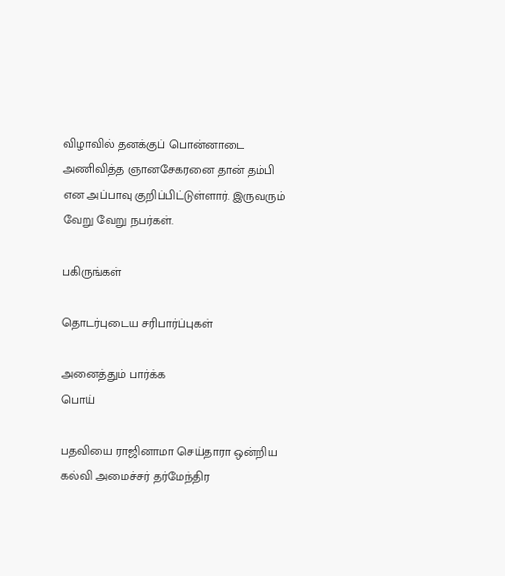விழாவில் தனக்குப் பொன்னாடை அணிவித்த ஞானசேகரனை தான் தம்பி என அப்பாவு குறிப்பிட்டுள்ளார். இருவரும் வேறு வேறு நபர்கள்.

பகிருங்கள்

தொடர்புடைய சரிபார்ப்புகள்

அனைத்தும் பார்க்க
பொய்

பதவியை ராஜினாமா செய்தாரா ஒன்றிய கல்வி அமைச்சர் தர்மேந்திர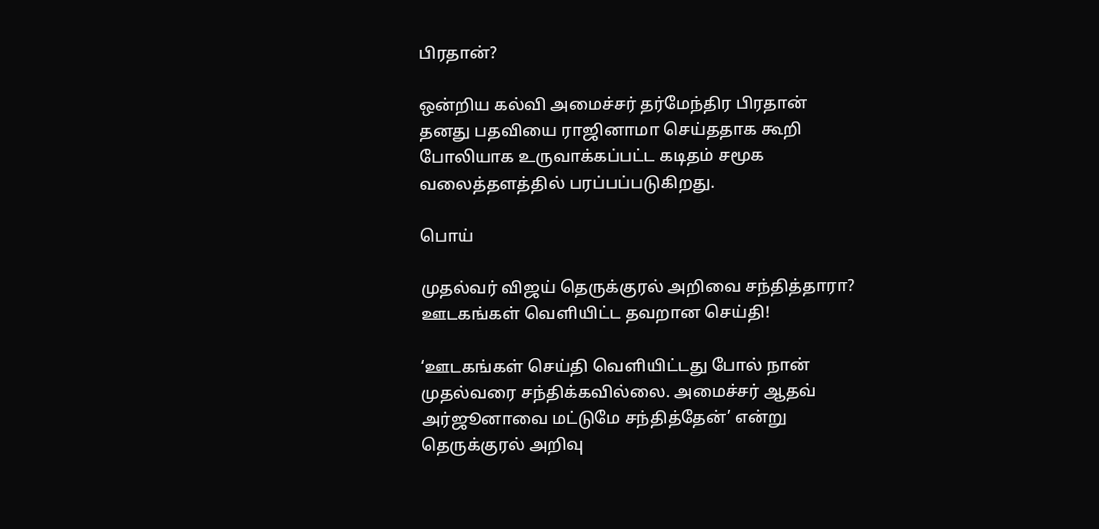பிரதான்?

ஒன்றிய கல்வி அமைச்சர் தர்மேந்திர பிரதான் தனது பதவியை ராஜினாமா செய்ததாக கூறி போலியாக உருவாக்கப்பட்ட கடிதம் சமூக வலைத்தளத்தில் பரப்பப்படுகிறது.

பொய்

முதல்வர் விஜய் தெருக்குரல் அறிவை சந்தித்தாரா? ஊடகங்கள் வெளியிட்ட தவறான செய்தி!

‘ஊடகங்கள் செய்தி வெளியிட்டது போல் நான் முதல்வரை சந்திக்கவில்லை. அமைச்சர் ஆதவ் அர்ஜூனாவை மட்டுமே சந்தித்தேன்’ என்று தெருக்குரல் அறிவு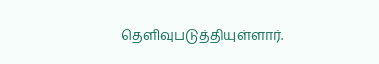தெளிவுபடுத்தியுள்ளார்.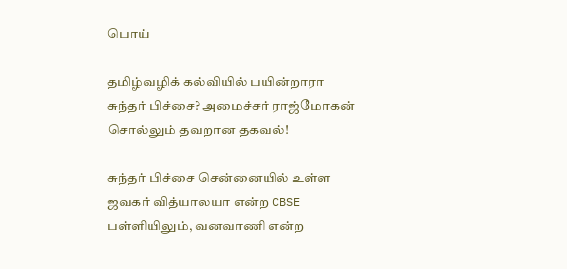பொய்

தமிழ்வழிக் கல்வியில் பயின்றாரா சுந்தர் பிச்சை? அமைச்சர் ராஜ்மோகன் சொல்லும் தவறான தகவல்!

சுந்தர் பிச்சை சென்னையில் உள்ள ஜவகர் வித்யாலயா என்ற CBSE பள்ளியிலும், வனவாணி என்ற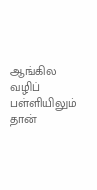ஆங்கில வழிப் பள்ளியிலும் தான்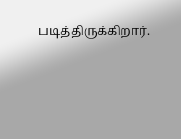படித்திருக்கிறார்.